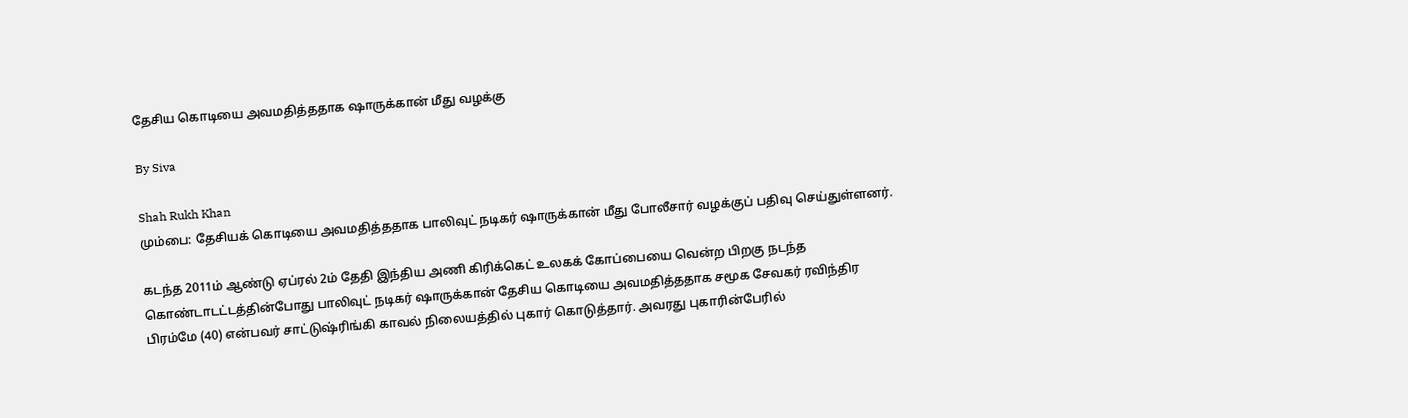தேசிய கொடியை அவமதித்ததாக ஷாருக்கான் மீது வழக்கு

By Siva

Shah Rukh Khan
மும்பை: தேசியக் கொடியை அவமதித்ததாக பாலிவுட் நடிகர் ஷாருக்கான் மீது போலீசார் வழக்குப் பதிவு செய்துள்ளனர்.

கடந்த 2011ம் ஆண்டு ஏப்ரல் 2ம் தேதி இந்திய அணி கிரிக்கெட் உலகக் கோப்பையை வென்ற பிறகு நடந்த கொண்டாடட்டத்தின்போது பாலிவுட் நடிகர் ஷாருக்கான் தேசிய கொடியை அவமதித்ததாக சமூக சேவகர் ரவிந்திர பிரம்மே (40) என்பவர் சாட்டுஷ்ரிங்கி காவல் நிலையத்தில் புகார் கொடுத்தார். அவரது புகாரின்பேரில்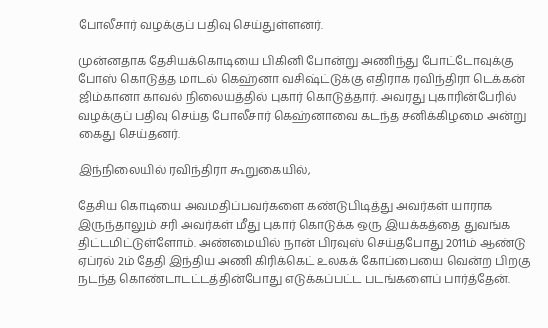போலீசார் வழக்குப் பதிவு செய்துள்ளனர்.

முன்னதாக தேசியக்கொடியை பிகினி போன்று அணிந்து போட்டோவுக்கு போஸ் கொடுத்த மாடல் கெஹ்னா வசிஷ்ட்டுக்கு எதிராக ரவிந்திரா டெக்கன் ஜிம்கானா காவல் நிலையத்தில் புகார் கொடுத்தார். அவரது புகாரின்பேரில் வழக்குப் பதிவு செய்த போலீசார் கெஹ்னாவை கடந்த சனிக்கிழமை அன்று கைது செய்தனர்.

இந்நிலையில் ரவிந்திரா கூறுகையில்,

தேசிய கொடியை அவமதிப்பவர்களை கண்டுபிடித்து அவர்கள் யாராக இருந்தாலும் சரி அவர்கள் மீது புகார் கொடுக்க ஒரு இயக்கத்தை துவங்க திட்டமிட்டுள்ளோம். அண்மையில் நான் பிரவுஸ் செய்தபோது 2011ம் ஆண்டு ஏப்ரல் 2ம் தேதி இந்திய அணி கிரிக்கெட் உலகக் கோப்பையை வென்ற பிறகு நடந்த கொண்டாடட்டத்தின்போது எடுக்கப்பட்ட படங்களைப் பார்த்தேன்.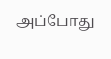அப்போது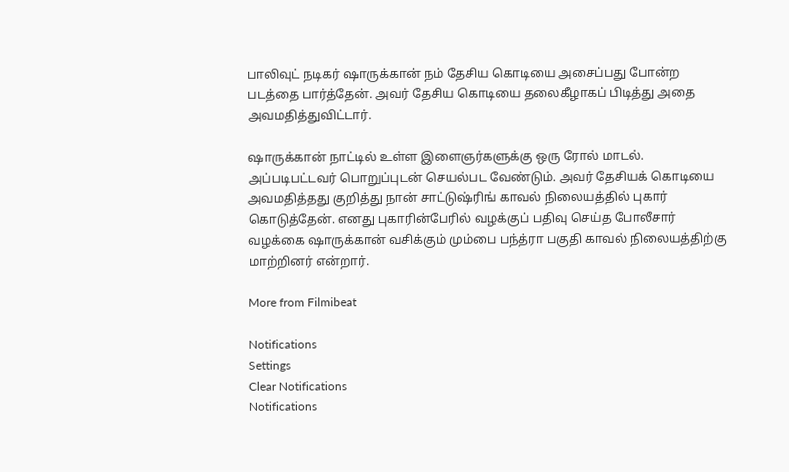பாலிவுட் நடிகர் ஷாருக்கான் நம் தேசிய கொடியை அசைப்பது போன்ற படத்தை பார்த்தேன். அவர் தேசிய கொடியை தலைகீழாகப் பிடித்து அதை அவமதித்துவிட்டார்.

ஷாருக்கான் நாட்டில் உள்ள இளைஞர்களுக்கு ஒரு ரோல் மாடல். அப்படிபட்டவர் பொறுப்புடன் செயல்பட வேண்டும். அவர் தேசியக் கொடியை அவமதித்தது குறித்து நான் சாட்டுஷ்ரிங் காவல் நிலையத்தில் புகார் கொடுத்தேன். எனது புகாரின்பேரில் வழக்குப் பதிவு செய்த போலீசார் வழக்கை ஷாருக்கான் வசிக்கும் மும்பை பந்த்ரா பகுதி காவல் நிலையத்திற்கு மாற்றினர் என்றார்.

More from Filmibeat

Notifications
Settings
Clear Notifications
Notifications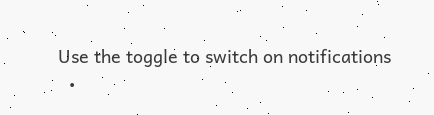Use the toggle to switch on notifications
  •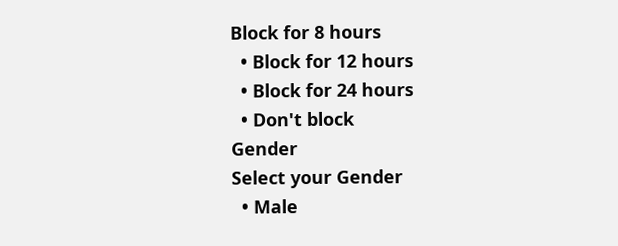Block for 8 hours
  • Block for 12 hours
  • Block for 24 hours
  • Don't block
Gender
Select your Gender
  • Male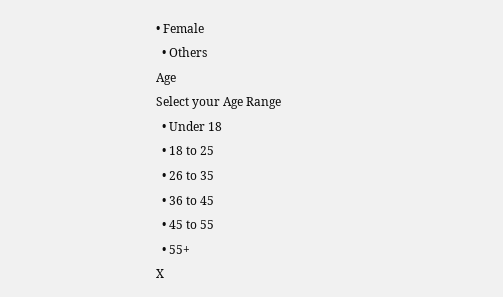• Female
  • Others
Age
Select your Age Range
  • Under 18
  • 18 to 25
  • 26 to 35
  • 36 to 45
  • 45 to 55
  • 55+
X